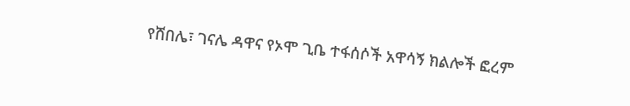የሸበሌ፣ ገናሌ ዳዋና የኦሞ ጊቤ ተፋሰሶች አዋሳኝ ክልሎች ፎረም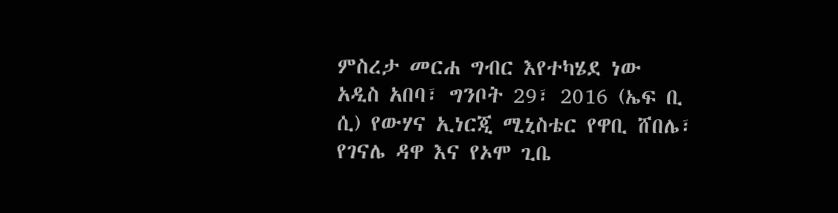ምስረታ መርሐ ግብር እየተካሄደ ነው
አዲስ አበባ፣ ግንቦት 29፣ 2016 (ኤፍ ቢ ሲ) የውሃና ኢነርጂ ሚኒስቴር የዋቢ ሸበሌ፣ የገናሌ ዳዋ እና የኦሞ ጊቤ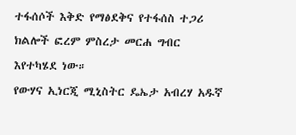ተፋሰሶች እቅድ የማፅደቅና የተፋሰስ ተጋሪ ክልሎች ፎረም ምስረታ መርሐ ግብር እየተካሄደ ነው።
የውሃና ኢነርጂ ሚኒስትር ዴኤታ አብረሃ አዱኛ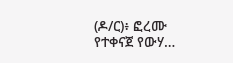(ዶ/ር)፥ ፎረሙ የተቀናጀ የውሃ…